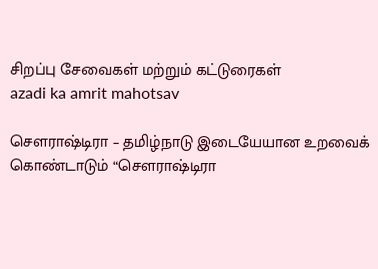சிறப்பு சேவைகள் மற்றும் கட்டுரைகள்
azadi ka amrit mahotsav

சௌராஷ்டிரா – தமிழ்நாடு இடையேயான உறவைக் கொண்டாடும் “சௌராஷ்டிரா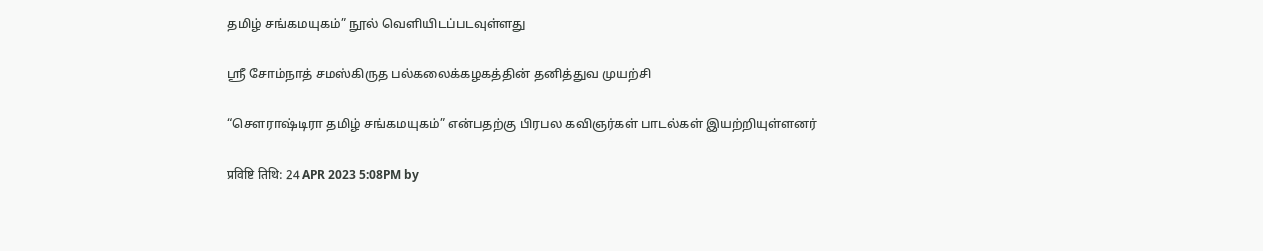தமிழ் சங்கமயுகம்” நூல் வெளியிடப்படவுள்ளது

ஸ்ரீ சோம்நாத் சமஸ்கிருத பல்கலைக்கழகத்தின் தனித்துவ முயற்சி

“சௌராஷ்டிரா தமிழ் சங்கமயுகம்” என்பதற்கு பிரபல கவிஞர்கள் பாடல்கள் இயற்றியுள்ளனர்

प्रविष्टि तिथि: 24 APR 2023 5:08PM by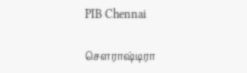PIB Chennai

சௌராஷ்டிரா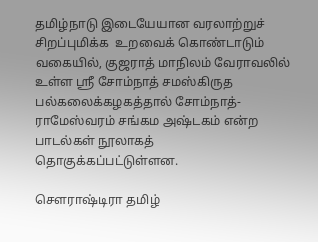தமிழ்நாடு இடையேயான வரலாற்றுச் சிறப்புமிக்க  உறவைக் கொண்டாடும் வகையில், குஜராத் மாநிலம் வேராவலில் உள்ள ஸ்ரீ சோம்நாத் சமஸ்கிருத பல்கலைக்கழகத்தால் சோம்நாத்- ராமேஸ்வரம் சங்கம அஷ்டகம் என்ற பாடல்கள் நூலாகத்  தொகுக்கப்பட்டுள்ளன.

சௌராஷ்டிரா தமிழ்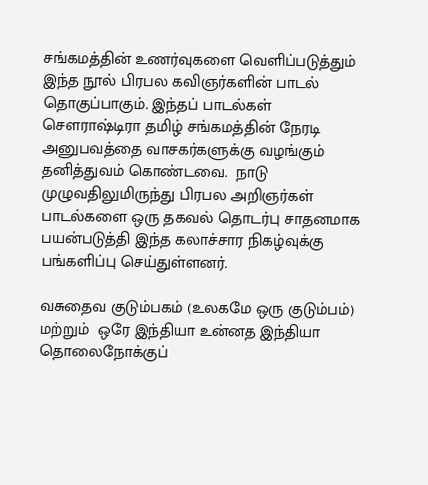சங்கமத்தின் உணர்வுகளை வெளிப்படுத்தும் இந்த நூல் பிரபல கவிஞர்களின் பாடல் தொகுப்பாகும். இந்தப் பாடல்கள் சௌராஷ்டிரா தமிழ் சங்கமத்தின் நேரடி அனுபவத்தை வாசகர்களுக்கு வழங்கும் தனித்துவம் கொண்டவை.  நாடு முழுவதிலுமிருந்து பிரபல அறிஞர்கள் பாடல்களை ஒரு தகவல் தொடர்பு சாதனமாக பயன்படுத்தி இந்த கலாச்சார நிகழ்வுக்கு பங்களிப்பு செய்துள்ளனர்.

வசுதைவ குடும்பகம் (உலகமே ஒரு குடும்பம்) மற்றும்  ஒரே இந்தியா உன்னத இந்தியா தொலைநோக்குப்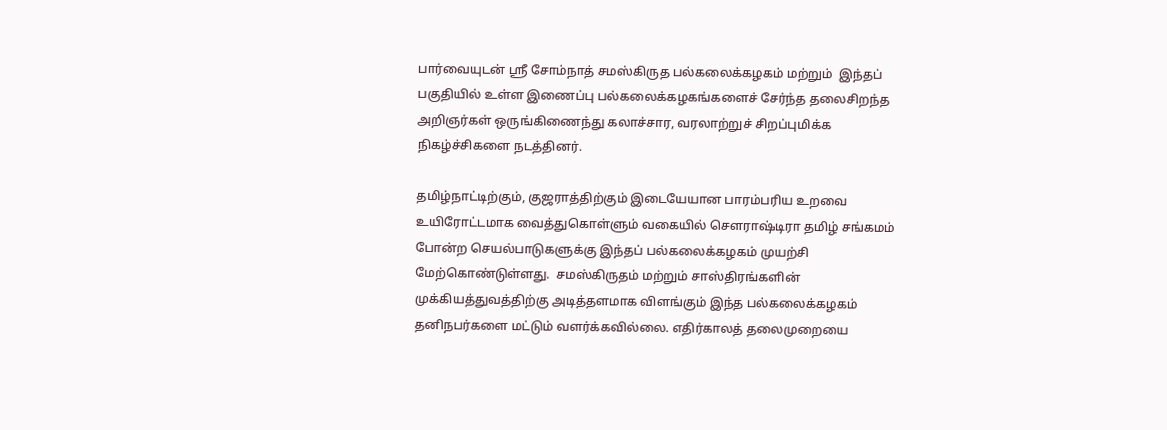பார்வையுடன் ஸ்ரீ சோம்நாத் சமஸ்கிருத பல்கலைக்கழகம் மற்றும்  இந்தப் பகுதியில் உள்ள இணைப்பு பல்கலைக்கழகங்களைச் சேர்ந்த தலைசிறந்த அறிஞர்கள் ஒருங்கிணைந்து கலாச்சார, வரலாற்றுச் சிறப்புமிக்க நிகழ்ச்சிகளை நடத்தினர்.

தமிழ்நாட்டிற்கும், குஜராத்திற்கும் இடையேயான பாரம்பரிய உறவை உயிரோட்டமாக வைத்துகொள்ளும் வகையில் சௌராஷ்டிரா தமிழ் சங்கமம் போன்ற செயல்பாடுகளுக்கு இந்தப் பல்கலைக்கழகம் முயற்சி மேற்கொண்டுள்ளது.  சமஸ்கிருதம் மற்றும் சாஸ்திரங்களின் முக்கியத்துவத்திற்கு அடித்தளமாக விளங்கும் இந்த பல்கலைக்கழகம் தனிநபர்களை மட்டும் வளர்க்கவில்லை. எதிர்காலத் தலைமுறையை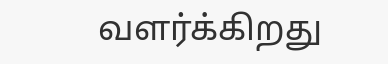வளர்க்கிறது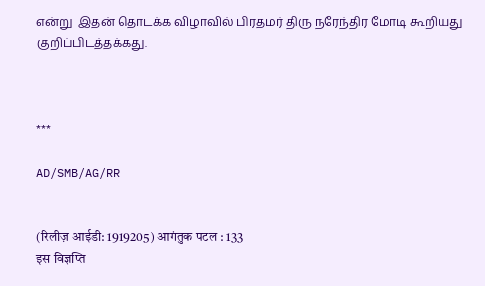என்று  இதன் தொடக்க விழாவில் பிரதமர் திரு நரேந்திர மோடி கூறியது குறிப்பிடத்தக்கது.



***

AD/SMB/AG/RR


(रिलीज़ आईडी: 1919205) आगंतुक पटल : 133
इस विज्ञप्ति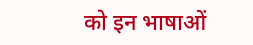को इन भाषाओं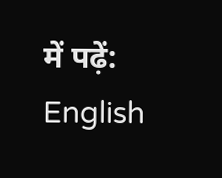में पढ़ें: English